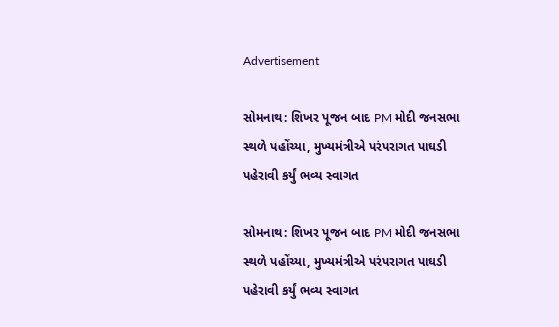Advertisement

સોમનાથ: શિખર પૂજન બાદ PM મોદી જનસભા સ્થળે પહોંચ્યા, મુખ્યમંત્રીએ પરંપરાગત પાઘડી પહેરાવી કર્યું ભવ્ય સ્વાગત

સોમનાથ: શિખર પૂજન બાદ PM મોદી જનસભા સ્થળે પહોંચ્યા, મુખ્યમંત્રીએ પરંપરાગત પાઘડી પહેરાવી કર્યું ભવ્ય સ્વાગત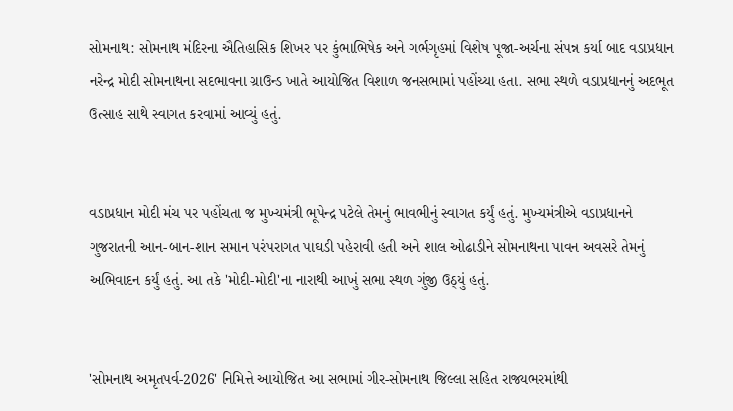સોમનાથ: સોમનાથ મંદિરના ઐતિહાસિક શિખર પર કુંભાભિષેક અને ગર્ભગૃહમાં વિશેષ પૂજા-અર્ચના સંપન્ન કર્યા બાદ વડાપ્રધાન નરેન્દ્ર મોદી સોમનાથના સદભાવના ગ્રાઉન્ડ ખાતે આયોજિત વિશાળ જનસભામાં પહોંચ્યા હતા. સભા સ્થળે વડાપ્રધાનનું અદભૂત ઉત્સાહ સાથે સ્વાગત કરવામાં આવ્યું હતું.


વડાપ્રધાન મોદી મંચ પર પહોંચતા જ મુખ્યમંત્રી ભૂપેન્દ્ર પટેલે તેમનું ભાવભીનું સ્વાગત કર્યું હતું. મુખ્યમંત્રીએ વડાપ્રધાનને ગુજરાતની આન-બાન-શાન સમાન પરંપરાગત પાઘડી પહેરાવી હતી અને શાલ ઓઢાડીને સોમનાથના પાવન અવસરે તેમનું અભિવાદન કર્યું હતું. આ તકે 'મોદી-મોદી'ના નારાથી આખું સભા સ્થળ ગુંજી ઉઠ્યું હતું.


'સોમનાથ અમૃતપર્વ-2026' નિમિત્તે આયોજિત આ સભામાં ગીર-સોમનાથ જિલ્લા સહિત રાજ્યભરમાંથી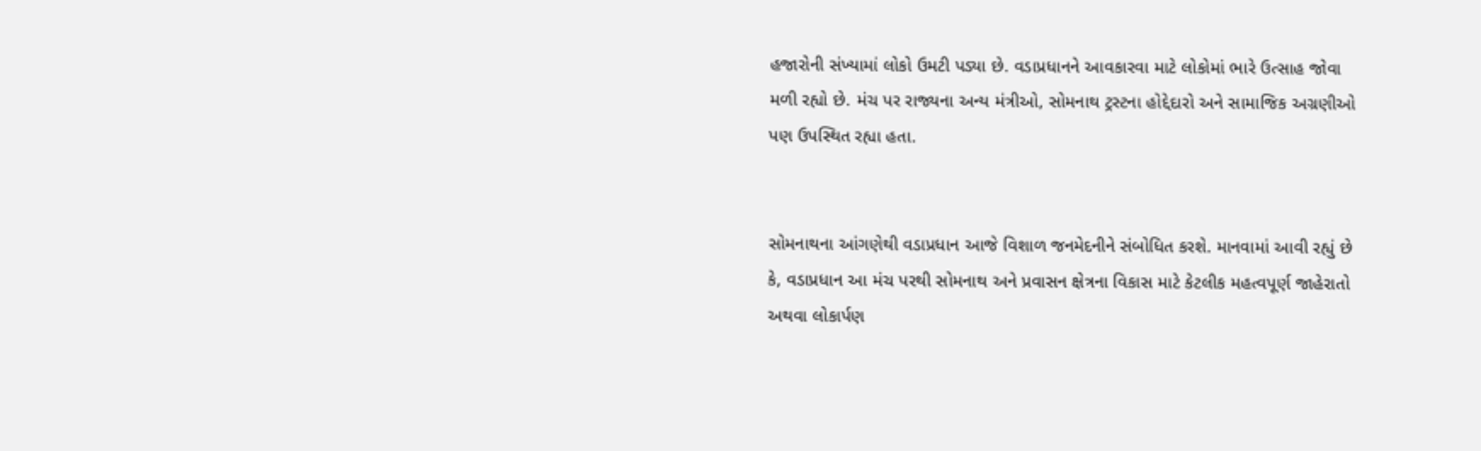હજારોની સંખ્યામાં લોકો ઉમટી પડ્યા છે. વડાપ્રધાનને આવકારવા માટે લોકોમાં ભારે ઉત્સાહ જોવા મળી રહ્યો છે. મંચ પર રાજ્યના અન્ય મંત્રીઓ, સોમનાથ ટ્રસ્ટના હોદ્દેદારો અને સામાજિક અગ્રણીઓ પણ ઉપસ્થિત રહ્યા હતા.


સોમનાથના આંગણેથી વડાપ્રધાન આજે વિશાળ જનમેદનીને સંબોધિત કરશે. માનવામાં આવી રહ્યું છે કે, વડાપ્રધાન આ મંચ પરથી સોમનાથ અને પ્રવાસન ક્ષેત્રના વિકાસ માટે કેટલીક મહત્વપૂર્ણ જાહેરાતો અથવા લોકાર્પણ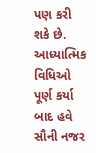પણ કરી શકે છે. આધ્યાત્મિક વિધિઓ પૂર્ણ કર્યા બાદ હવે સૌની નજર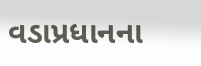વડાપ્રધાનના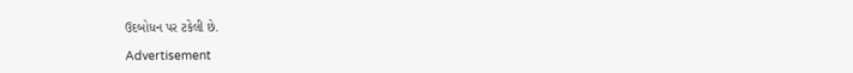ઉદબોધન પર ટકેલી છે.

Advertisement